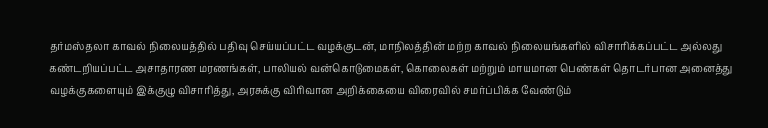தர்மஸ்தலா காவல் நிலையத்தில் பதிவு செய்யப்பட்ட வழக்குடன், மாநிலத்தின் மற்ற காவல் நிலையங்களில் விசாரிக்கப்பட்ட அல்லது கண்டறியப்பட்ட அசாதாரண மரணங்கள், பாலியல் வன்கொடுமைகள், கொலைகள் மற்றும் மாயமான பெண்கள் தொடர்பான அனைத்து வழக்குகளையும் இக்குழு விசாரித்து, அரசுக்கு விரிவான அறிக்கையை விரைவில் சமர்ப்பிக்க வேண்டும்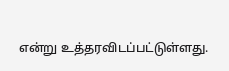என்று உத்தரவிடப்பட்டுள்ளது.